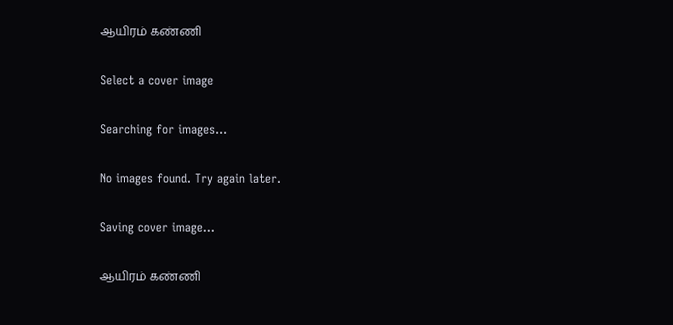ஆயிரம் கண்ணி

Select a cover image

Searching for images...

No images found. Try again later.

Saving cover image...

ஆயிரம் கண்ணி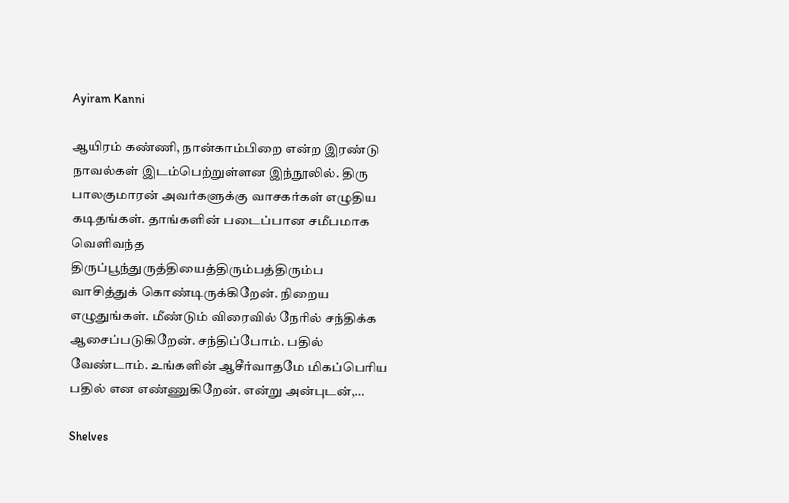Ayiram Kanni

ஆயிரம் கண்ணி, நான்காம்பிறை என்ற இரண்டு நாவல்கள் இடம்பெற்றுள்ளன இந்நூலில். திரு பாலகுமாரன் அவர்களுக்கு வாசகர்கள் எழுதிய கடிதங்கள். தாங்களின் படைப்பான சமீபமாக வெளிவந்த திருப்பூந்துருத்தியைத்திரும்பத்திரும்ப வாசித்துக் கொண்டிருக்கிறேன். நிறைய எழுதுங்கள். மீண்டும் விரைவில் நேரில் சந்திக்க ஆசைப்படுகிறேன். சந்திப்போம். பதில் வேண்டாம். உங்களின் ஆசீர்வாதமே மிகப்பெரிய பதில் என எண்ணுகிறேன். என்று அன்புடன்,…

Shelves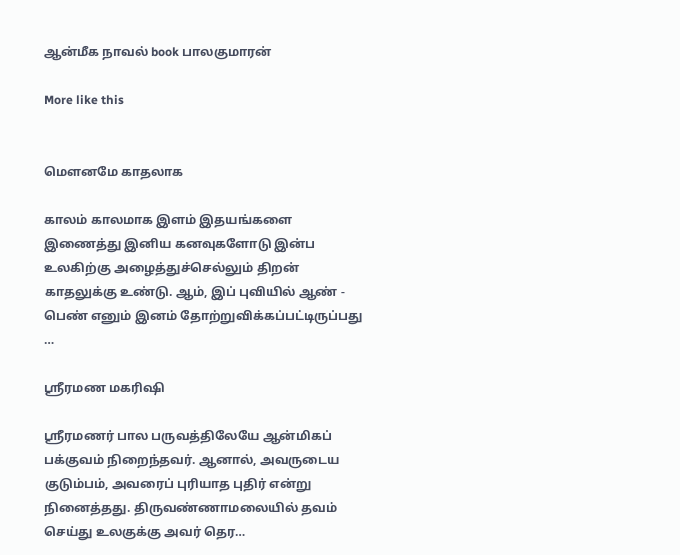ஆன்மீக நாவல் book பாலகுமாரன்

More like this


மௌனமே காதலாக

காலம் காலமாக இளம் இதயங்களை இணைத்து இனிய கனவுகளோடு இன்ப உலகிற்கு அழைத்துச்செல்லும் திறன் காதலுக்கு உண்டு. ஆம், இப் புவியில் ஆண் - பெண் எனும் இனம் தோற்றுவிக்கப்பட்டிருப்பது …

ஸ்ரீரமண மகரிஷி

ஸ்ரீரமணர் பால பருவத்திலேயே ஆன்மிகப் பக்குவம் நிறைந்தவர். ஆனால், அவருடைய குடும்பம், அவரைப் புரியாத புதிர் என்று நினைத்தது. திருவண்ணாமலையில் தவம் செய்து உலகுக்கு அவர் தெர…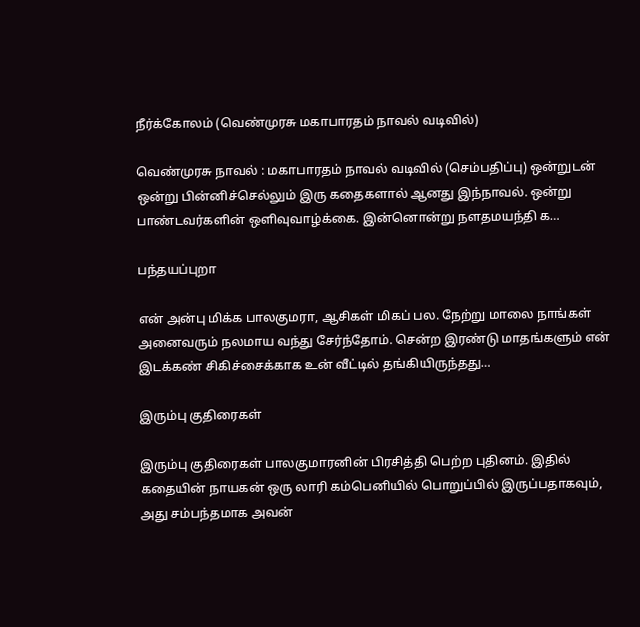நீர்க்கோலம் (வெண்முரசு மகாபாரதம் நாவல் வடிவில்)

வெண்முரசு நாவல் : மகாபாரதம் நாவல் வடிவில் (செம்பதிப்பு) ஒன்றுடன் ஒன்று பின்னிச்செல்லும் இரு கதைகளால் ஆனது இந்நாவல். ஒன்று பாண்டவர்களின் ஒளிவுவாழ்க்கை. இன்னொன்று நளதமயந்தி க…

பந்தயப்புறா

என் அன்பு மிக்க பாலகுமரா, ஆசிகள் மிகப் பல. நேற்று மாலை நாங்கள் அனைவரும் நலமாய வந்து சேர்ந்தோம். சென்ற இரண்டு மாதங்களும் என் இடக்கண் சிகிச்சைக்காக உன் வீட்டில் தங்கியிருந்தது…

இரும்பு குதிரைகள்

இரும்பு குதிரைகள் பாலகுமாரனின் பிரசித்தி பெற்ற புதினம். இதில் கதையின் நாயகன் ஒரு லாரி கம்பெனியில் பொறுப்பில் இருப்பதாகவும், அது சம்பந்தமாக அவன்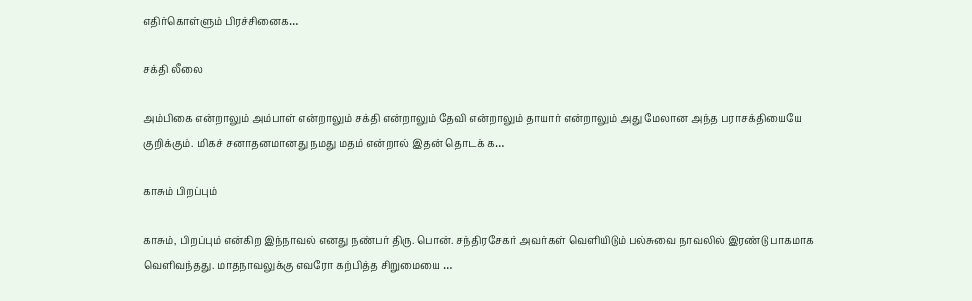எதிர்கொள்ளும் பிரச்சினைக…

சக்தி லீலை

அம்பிகை என்றாலும் அம்பாள் என்றாலும் சக்தி என்றாலும் தேவி என்றாலும் தாயார் என்றாலும் அது மேலான அந்த பராசக்தியையே குறிக்கும். மிகச் சனாதனமானது நமது மதம் என்றால் இதன் தொடக் க…

காசும் பிறப்பும்

காசும், பிறப்பும் என்கிற இந்நாவல் எனது நண்பர் திரு. பொன். சந்திரசேகர் அவர்கள் வெளியிடும் பல்சுவை நாவலில் இரண்டு பாகமாக வெளிவந்தது. மாதநாவலுக்கு எவரோ கற்பித்த சிறுமையை …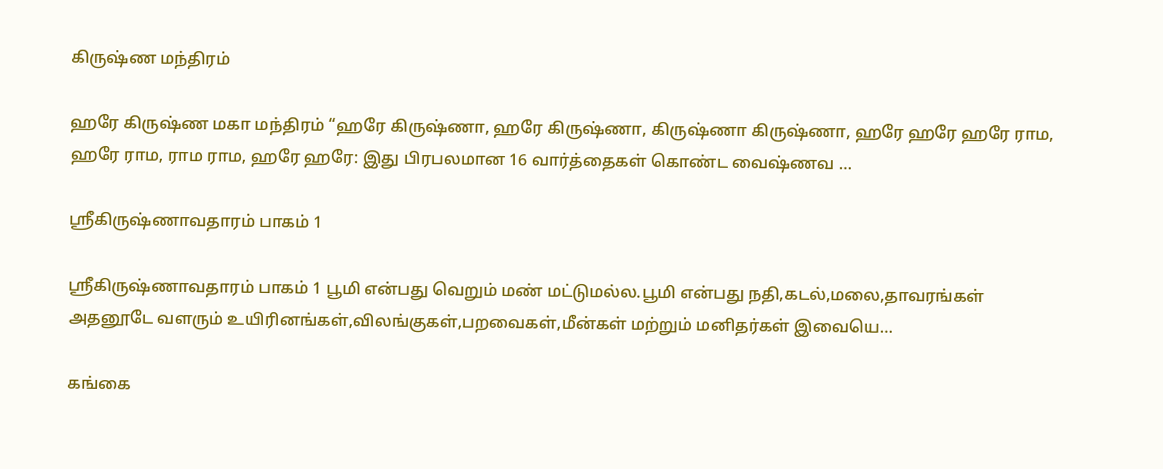கிருஷ்ண மந்திரம்

ஹரே கிருஷ்ண மகா மந்திரம் “ஹரே கிருஷ்ணா, ஹரே கிருஷ்ணா, கிருஷ்ணா கிருஷ்ணா, ஹரே ஹரே ஹரே ராம, ஹரே ராம, ராம ராம, ஹரே ஹரே: இது பிரபலமான 16 வார்த்தைகள் கொண்ட வைஷ்ணவ …

ஸ்ரீகிருஷ்ணாவதாரம் பாகம் 1

ஸ்ரீகிருஷ்ணாவதாரம் பாகம் 1 பூமி என்பது வெறும் மண் மட்டுமல்ல.பூமி என்பது நதி,கடல்,மலை,தாவரங்கள் அதனூடே வளரும் உயிரினங்கள்,விலங்குகள்,பறவைகள்,மீன்கள் மற்றும் மனிதர்கள் இவையெ…

கங்கை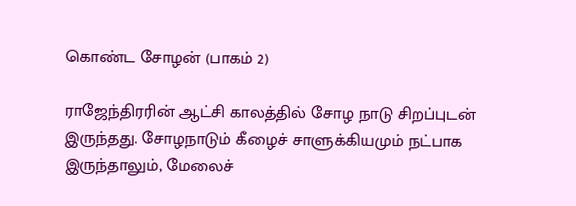கொண்ட சோழன் (பாகம் 2)

ராஜேந்திரரின் ஆட்சி காலத்தில் சோழ நாடு சிறப்புடன் இருந்தது. சோழநாடும் கீழைச் சாளுக்கியமும் நட்பாக இருந்தாலும், மேலைச்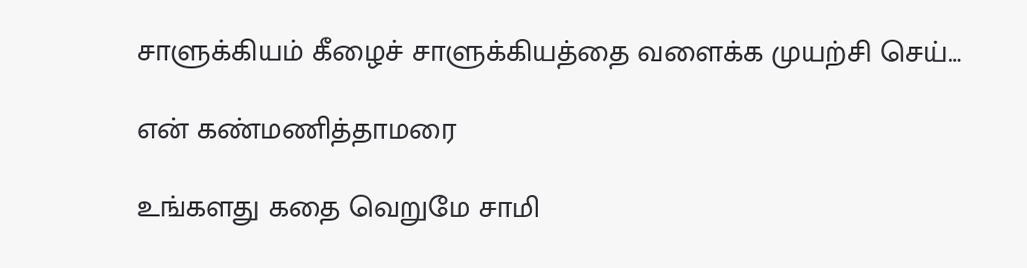சாளுக்கியம் கீழைச் சாளுக்கியத்தை வளைக்க முயற்சி செய்…

என் கண்மணித்தாமரை

உங்களது கதை வெறுமே சாமி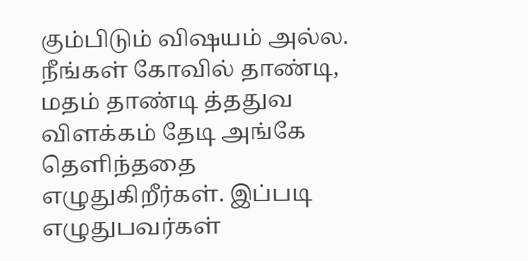கும்பிடும் விஷயம் அல்ல. நீங்கள் கோவில் தாண்டி, மதம் தாண்டி த்ததுவ விளக்கம் தேடி அங்கே தெளிந்ததை எழுதுகிறீர்கள். இப்படி எழுதுபவர்கள்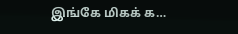இங்கே மிகக் க…